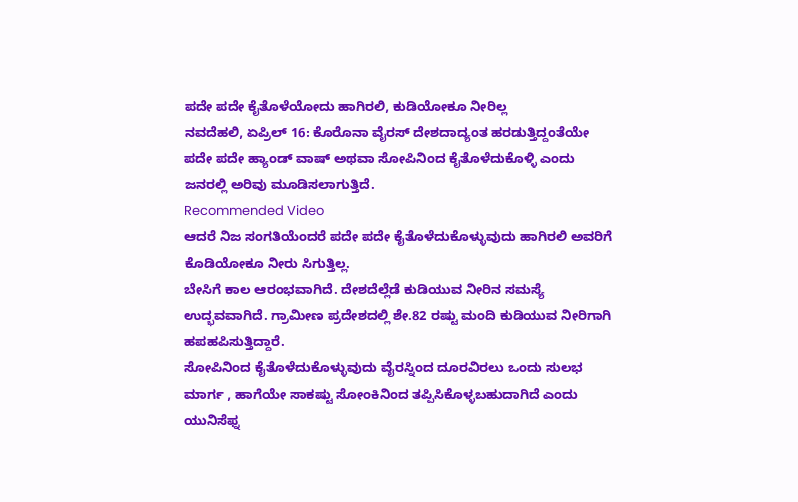ಪದೇ ಪದೇ ಕೈತೊಳೆಯೋದು ಹಾಗಿರಲಿ, ಕುಡಿಯೋಕೂ ನೀರಿಲ್ಲ
ನವದೆಹಲಿ, ಏಪ್ರಿಲ್ 16: ಕೊರೊನಾ ವೈರಸ್ ದೇಶದಾದ್ಯಂತ ಹರಡುತ್ತಿದ್ದಂತೆಯೇ ಪದೇ ಪದೇ ಹ್ಯಾಂಡ್ ವಾಷ್ ಅಥವಾ ಸೋಪಿನಿಂದ ಕೈತೊಳೆದುಕೊಳ್ಳಿ ಎಂದು ಜನರಲ್ಲಿ ಅರಿವು ಮೂಡಿಸಲಾಗುತ್ತಿದೆ.
Recommended Video
ಆದರೆ ನಿಜ ಸಂಗತಿಯೆಂದರೆ ಪದೇ ಪದೇ ಕೈತೊಳೆದುಕೊಳ್ಳುವುದು ಹಾಗಿರಲಿ ಅವರಿಗೆ ಕೊಡಿಯೋಕೂ ನೀರು ಸಿಗುತ್ತಿಲ್ಲ.
ಬೇಸಿಗೆ ಕಾಲ ಆರಂಭವಾಗಿದೆ. ದೇಶದೆಲ್ಲೆಡೆ ಕುಡಿಯುವ ನೀರಿನ ಸಮಸ್ಯೆ ಉದ್ಭವವಾಗಿದೆ. ಗ್ರಾಮೀಣ ಪ್ರದೇಶದಲ್ಲಿ ಶೇ.82 ರಷ್ಟು ಮಂದಿ ಕುಡಿಯುವ ನೀರಿಗಾಗಿ ಹಪಹಪಿಸುತ್ತಿದ್ದಾರೆ.
ಸೋಪಿನಿಂದ ಕೈತೊಳೆದುಕೊಳ್ಳುವುದು ವೈರಸ್ನಿಂದ ದೂರವಿರಲು ಒಂದು ಸುಲಭ ಮಾರ್ಗ , ಹಾಗೆಯೇ ಸಾಕಷ್ಟು ಸೋಂಕಿನಿಂದ ತಪ್ಪಿಸಿಕೊಳ್ಳಬಹುದಾಗಿದೆ ಎಂದು ಯುನಿಸೆಫ್ನ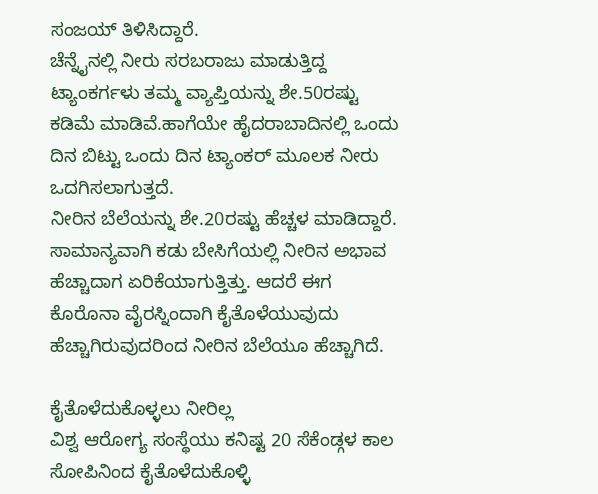ಸಂಜಯ್ ತಿಳಿಸಿದ್ದಾರೆ.
ಚೆನ್ನೈನಲ್ಲಿ ನೀರು ಸರಬರಾಜು ಮಾಡುತ್ತಿದ್ದ ಟ್ಯಾಂಕರ್ಗಳು ತಮ್ಮ ವ್ಯಾಪ್ತಿಯನ್ನು ಶೇ.50ರಷ್ಟು ಕಡಿಮೆ ಮಾಡಿವೆ.ಹಾಗೆಯೇ ಹೈದರಾಬಾದಿನಲ್ಲಿ ಒಂದು ದಿನ ಬಿಟ್ಟು ಒಂದು ದಿನ ಟ್ಯಾಂಕರ್ ಮೂಲಕ ನೀರು ಒದಗಿಸಲಾಗುತ್ತದೆ.
ನೀರಿನ ಬೆಲೆಯನ್ನು ಶೇ.20ರಷ್ಟು ಹೆಚ್ಚಳ ಮಾಡಿದ್ದಾರೆ. ಸಾಮಾನ್ಯವಾಗಿ ಕಡು ಬೇಸಿಗೆಯಲ್ಲಿ ನೀರಿನ ಅಭಾವ ಹೆಚ್ಚಾದಾಗ ಏರಿಕೆಯಾಗುತ್ತಿತ್ತು. ಆದರೆ ಈಗ ಕೊರೊನಾ ವೈರಸ್ನಿಂದಾಗಿ ಕೈತೊಳೆಯುವುದು ಹೆಚ್ಚಾಗಿರುವುದರಿಂದ ನೀರಿನ ಬೆಲೆಯೂ ಹೆಚ್ಚಾಗಿದೆ.

ಕೈತೊಳೆದುಕೊಳ್ಳಲು ನೀರಿಲ್ಲ
ವಿಶ್ವ ಆರೋಗ್ಯ ಸಂಸ್ಥೆಯು ಕನಿಷ್ಟ 20 ಸೆಕೆಂಡ್ಗಳ ಕಾಲ ಸೋಪಿನಿಂದ ಕೈತೊಳೆದುಕೊಳ್ಳಿ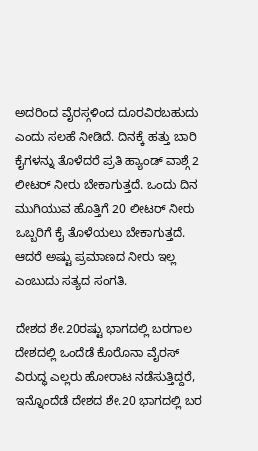ಅದರಿಂದ ವೈರಸ್ಗಳಿಂದ ದೂರವಿರಬಹುದು ಎಂದು ಸಲಹೆ ನೀಡಿದೆ. ದಿನಕ್ಕೆ ಹತ್ತು ಬಾರಿ ಕೈಗಳನ್ನು ತೊಳೆದರೆ ಪ್ರತಿ ಹ್ಯಾಂಡ್ ವಾಶ್ಗೆ 2 ಲೀಟರ್ ನೀರು ಬೇಕಾಗುತ್ತದೆ. ಒಂದು ದಿನ ಮುಗಿಯುವ ಹೊತ್ತಿಗೆ 20 ಲೀಟರ್ ನೀರು ಒಬ್ಬರಿಗೆ ಕೈ ತೊಳೆಯಲು ಬೇಕಾಗುತ್ತದೆ. ಆದರೆ ಅಷ್ಟು ಪ್ರಮಾಣದ ನೀರು ಇಲ್ಲ ಎಂಬುದು ಸತ್ಯದ ಸಂಗತಿ.

ದೇಶದ ಶೇ.20ರಷ್ಟು ಭಾಗದಲ್ಲಿ ಬರಗಾಲ
ದೇಶದಲ್ಲಿ ಒಂದೆಡೆ ಕೊರೊನಾ ವೈರಸ್ ವಿರುದ್ಧ ಎಲ್ಲರು ಹೋರಾಟ ನಡೆಸುತ್ತಿದ್ದರೆ, ಇನ್ನೊಂದೆಡೆ ದೇಶದ ಶೇ.20 ಭಾಗದಲ್ಲಿ ಬರ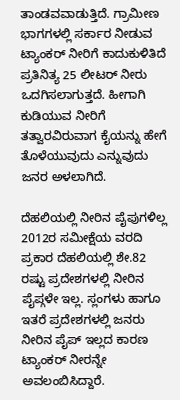ತಾಂಡವವಾಡುತ್ತಿದೆ. ಗ್ರಾಮೀಣ ಭಾಗಗಳಲ್ಲಿ ಸರ್ಕಾರ ನೀಡುವ ಟ್ಯಾಂಕರ್ ನೀರಿಗೆ ಕಾದುಕುಳಿತಿದೆ ಪ್ರತಿನಿತ್ಯ 25 ಲೀಟರ್ ನೀರು ಒದಗಿಸಲಾಗುತ್ತದೆ. ಹೀಗಾಗಿ ಕುಡಿಯುವ ನೀರಿಗೆ ತತ್ವಾರವಿರುವಾಗ ಕೈಯನ್ನು ಹೇಗೆ ತೊಳೆಯುವುದು ಎನ್ನುವುದು ಜನರ ಅಳಲಾಗಿದೆ.

ದೆಹಲಿಯಲ್ಲಿ ನೀರಿನ ಪೈಪುಗಳಿಲ್ಲ
2012ರ ಸಮೀಕ್ಷೆಯ ವರದಿ ಪ್ರಕಾರ ದೆಹಲಿಯಲ್ಲಿ ಶೇ.82 ರಷ್ಟು ಪ್ರದೇಶಗಳಲ್ಲಿ ನೀರಿನ ಪೈಪ್ಗಳೇ ಇಲ್ಲ. ಸ್ಲಂಗಳು ಹಾಗೂ ಇತರೆ ಪ್ರದೇಶಗಳಲ್ಲಿ ಜನರು ನೀರಿನ ಪೈಪ್ ಇಲ್ಲದ ಕಾರಣ ಟ್ಯಾಂಕರ್ ನೀರನ್ನೇ ಅವಲಂಬಿಸಿದ್ದಾರೆ.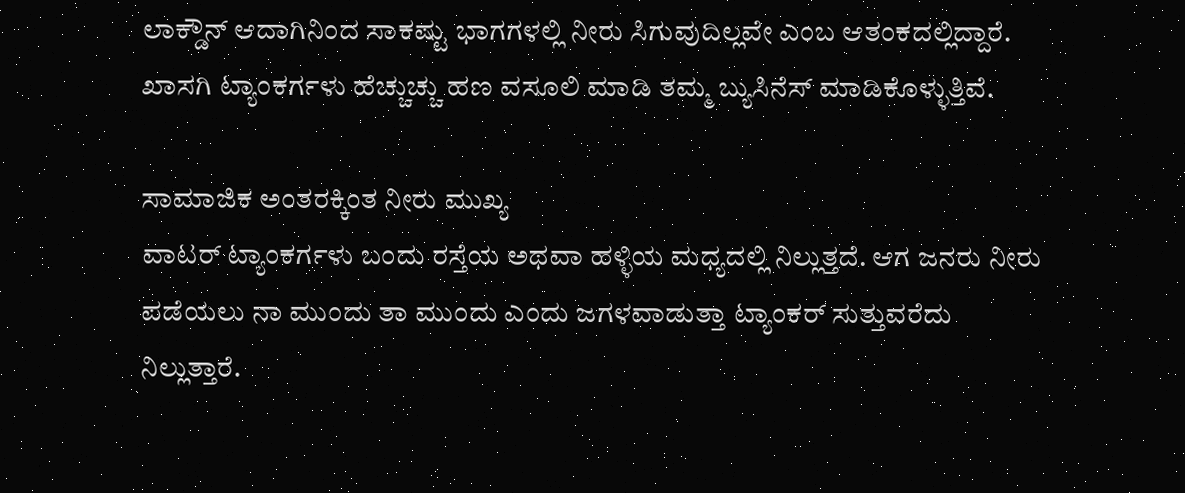ಲಾಕ್ಡೌನ್ ಆದಾಗಿನಿಂದ ಸಾಕಷ್ಟು ಭಾಗಗಳಲ್ಲಿ ನೀರು ಸಿಗುವುದಿಲ್ಲವೇ ಎಂಬ ಆತಂಕದಲ್ಲಿದ್ದಾರೆ. ಖಾಸಗಿ ಟ್ಯಾಂಕರ್ಗಳು ಹೆಚ್ಚುಚ್ಚು ಹಣ ವಸೂಲಿ ಮಾಡಿ ತಮ್ಮ ಬ್ಯುಸಿನೆಸ್ ಮಾಡಿಕೊಳ್ಳುತ್ತಿವೆ.

ಸಾಮಾಜಿಕ ಅಂತರಕ್ಕಿಂತ ನೀರು ಮುಖ್ಯ
ವಾಟರ್ ಟ್ಯಾಂಕರ್ಗಳು ಬಂದು ರಸ್ತೆಯ ಅಥವಾ ಹಳ್ಳಿಯ ಮಧ್ಯದಲ್ಲಿ ನಿಲ್ಲುತ್ತದೆ. ಆಗ ಜನರು ನೀರು ಪಡೆಯಲು ನಾ ಮುಂದು ತಾ ಮುಂದು ಎಂದು ಜಗಳವಾಡುತ್ತಾ ಟ್ಯಾಂಕರ್ ಸುತ್ತುವರೆದು ನಿಲ್ಲುತ್ತಾರೆ.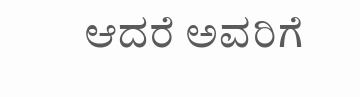ಆದರೆ ಅವರಿಗೆ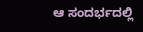ಆ ಸಂದರ್ಭದಲ್ಲಿ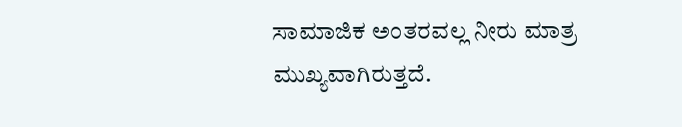ಸಾಮಾಜಿಕ ಅಂತರವಲ್ಲ ನೀರು ಮಾತ್ರ ಮುಖ್ಯವಾಗಿರುತ್ತದೆ.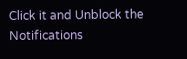Click it and Unblock the Notifications